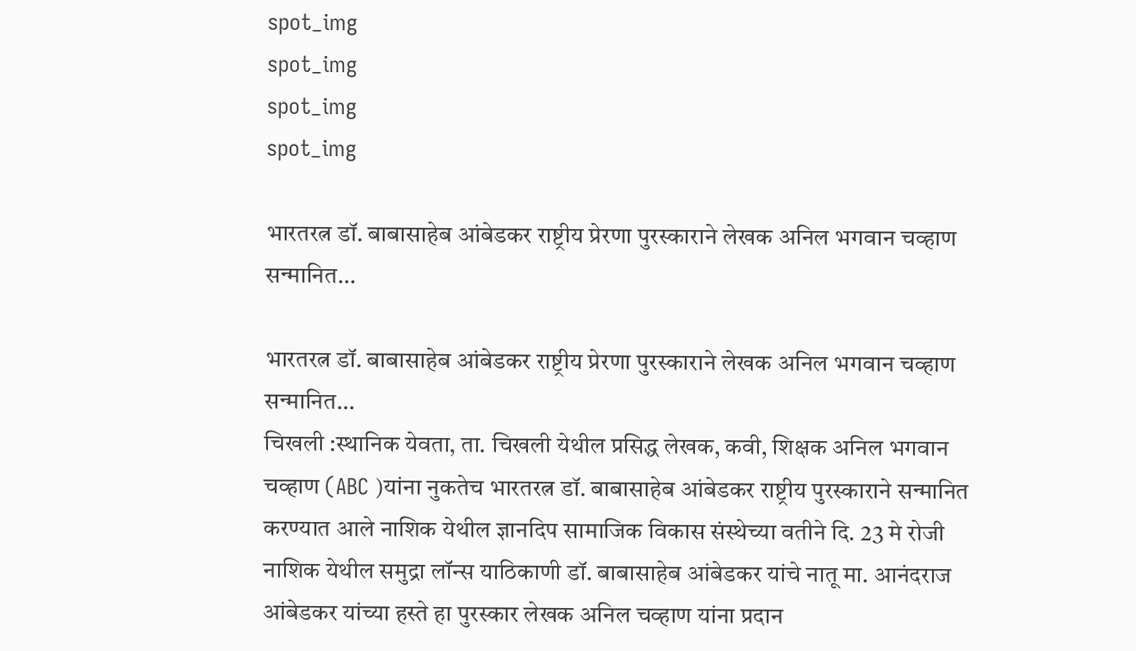spot_img
spot_img
spot_img
spot_img

भारतरत्न डॉ. बाबासाहेब आंबेडकर राष्ट्रीय प्रेरणा पुरस्काराने लेखक अनिल भगवान चव्हाण सन्मानित…

भारतरत्न डॉ. बाबासाहेब आंबेडकर राष्ट्रीय प्रेरणा पुरस्काराने लेखक अनिल भगवान चव्हाण सन्मानित…
चिखली :स्थानिक येवता, ता. चिखली येथील प्रसिद्ध लेखक, कवी, शिक्षक अनिल भगवान चव्हाण (ABC )यांना नुकतेच भारतरत्न डॉ. बाबासाहेब आंबेडकर राष्ट्रीय पुरस्काराने सन्मानित करण्यात आले नाशिक येथील ज्ञानदिप सामाजिक विकास संस्थेच्या वतीने दि. 23 मे रोजी नाशिक येथील समुद्रा लॉन्स याठिकाणी डॉ. बाबासाहेब आंबेडकर यांचे नातू मा. आनंदराज आंबेडकर यांच्या हस्ते हा पुरस्कार लेखक अनिल चव्हाण यांना प्रदान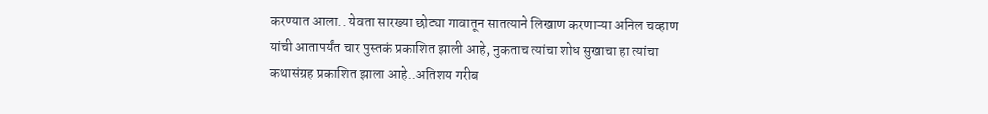करण्यात आला.. येवता सारख्या छोट्या गावातून सातत्याने लिखाण करणाऱ्या अनिल चव्हाण यांची आतापर्यंत चार पुस्तकं प्रकाशित झाली आहे, नुकताच त्यांचा शोध सुखाचा हा त्यांचा कथासंग्रह प्रकाशित झाला आहे..अतिशय गरीब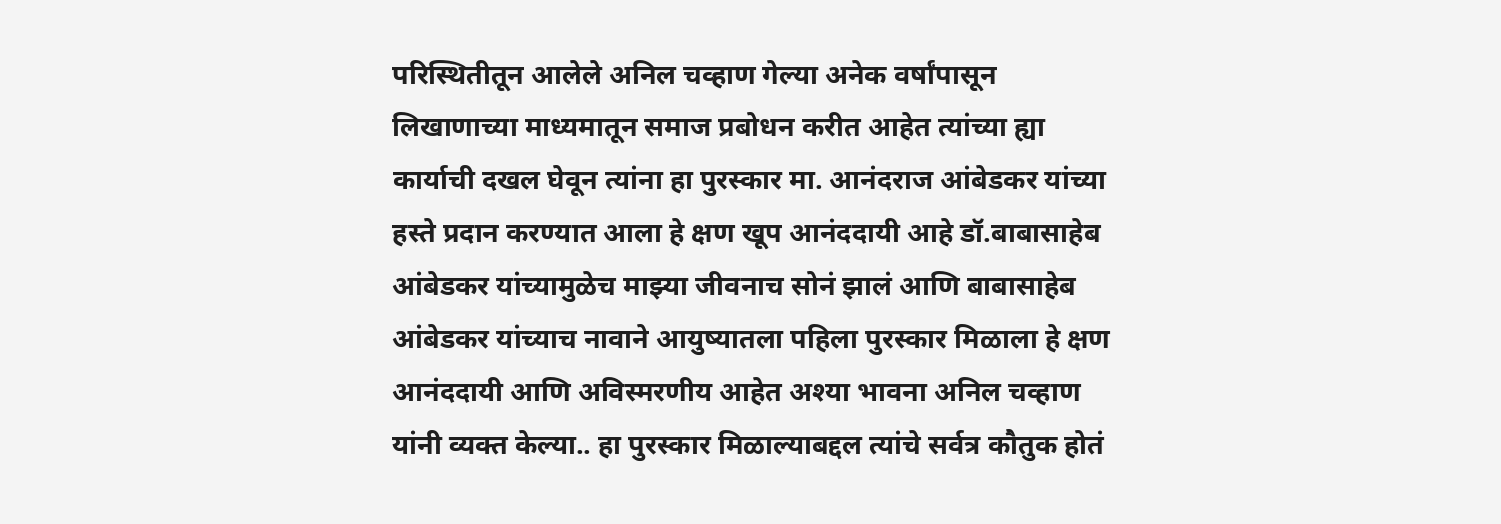परिस्थितीतून आलेले अनिल चव्हाण गेल्या अनेक वर्षांपासून लिखाणाच्या माध्यमातून समाज प्रबोधन करीत आहेत त्यांच्या ह्या कार्याची दखल घेवून त्यांना हा पुरस्कार मा. आनंदराज आंबेडकर यांच्या हस्ते प्रदान करण्यात आला हे क्षण खूप आनंददायी आहे डॉ.बाबासाहेब आंबेडकर यांच्यामुळेच माझ्या जीवनाच सोनं झालं आणि बाबासाहेब आंबेडकर यांच्याच नावाने आयुष्यातला पहिला पुरस्कार मिळाला हे क्षण आनंददायी आणि अविस्मरणीय आहेत अश्या भावना अनिल चव्हाण यांनी व्यक्त केल्या.. हा पुरस्कार मिळाल्याबद्दल त्यांचे सर्वत्र कौतुक होतं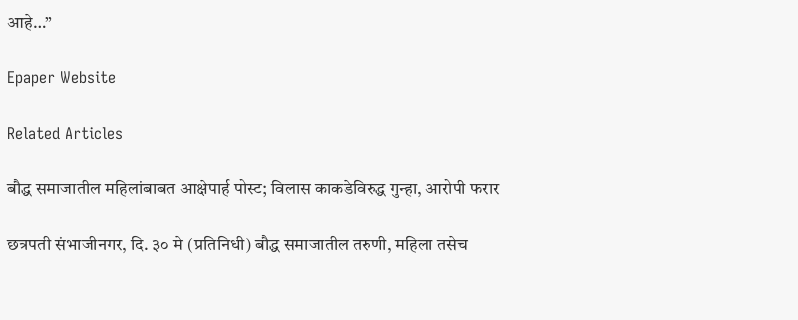आहे…”

Epaper Website

Related Articles

बौद्ध समाजातील महिलांबाबत आक्षेपार्ह पोस्ट; विलास काकडेविरुद्ध गुन्हा, आरोपी फरार

छत्रपती संभाजीनगर, दि. ३० मे (प्रतिनिधी) बौद्ध समाजातील तरुणी, महिला तसेच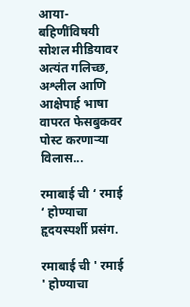आया-बहिणींविषयी सोशल मीडियावर अत्यंत गलिच्छ, अश्लील आणि आक्षेपार्ह भाषा वापरत फेसबुकवर पोस्ट करणाऱ्या विलास...

रमाबाई ची ‘ रमाई ‘ होण्याचा हृदयस्पर्शी प्रसंग.

रमाबाई ची ' रमाई ' होण्याचा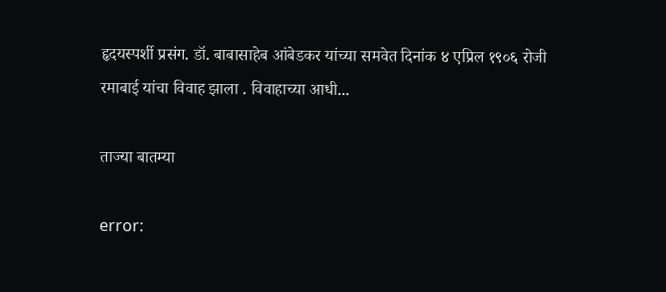हृदयस्पर्शी प्रसंग. डॉ. बाबासाहेब आंबेडकर यांच्या समवेत दिनांक ४ एप्रिल १९०६ रोजी रमाबाई यांचा विवाह झाला . विवाहाच्या आधी...

ताज्या बातम्या

error: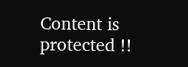Content is protected !!